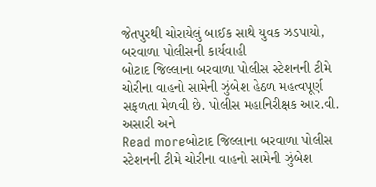જેતપુરથી ચોરાયેલું બાઈક સાથે યુવક ઝડપાયો, બરવાળા પોલીસની કાર્યવાહી
બોટાદ જિલ્લાના બરવાળા પોલીસ સ્ટેશનની ટીમે ચોરીના વાહનો સામેની ઝુંબેશ હેઠળ મહત્વપૂર્ણ સફળતા મેળવી છે. પોલીસ મહાનિરીક્ષક આર.વી. અસારી અને
Read moreબોટાદ જિલ્લાના બરવાળા પોલીસ સ્ટેશનની ટીમે ચોરીના વાહનો સામેની ઝુંબેશ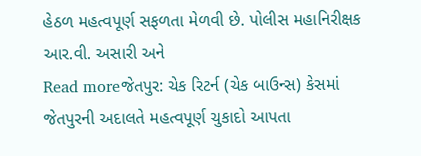હેઠળ મહત્વપૂર્ણ સફળતા મેળવી છે. પોલીસ મહાનિરીક્ષક આર.વી. અસારી અને
Read moreજેતપુર: ચેક રિટર્ન (ચેક બાઉન્સ) કેસમાં જેતપુરની અદાલતે મહત્વપૂર્ણ ચુકાદો આપતા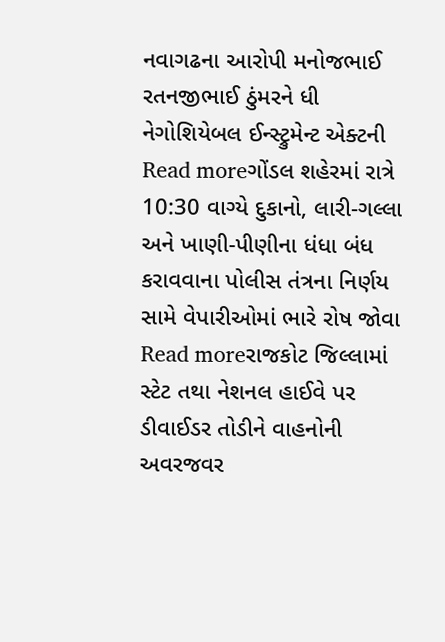નવાગઢના આરોપી મનોજભાઈ રતનજીભાઈ ઠુંમરને ધી નેગોશિયેબલ ઈન્સ્ટ્રુમેન્ટ એક્ટની
Read moreગોંડલ શહેરમાં રાત્રે 10:30 વાગ્યે દુકાનો, લારી-ગલ્લા અને ખાણી-પીણીના ધંધા બંધ કરાવવાના પોલીસ તંત્રના નિર્ણય સામે વેપારીઓમાં ભારે રોષ જોવા
Read moreરાજકોટ જિલ્લામાં સ્ટેટ તથા નેશનલ હાઈવે પર ડીવાઈડર તોડીને વાહનોની અવરજવર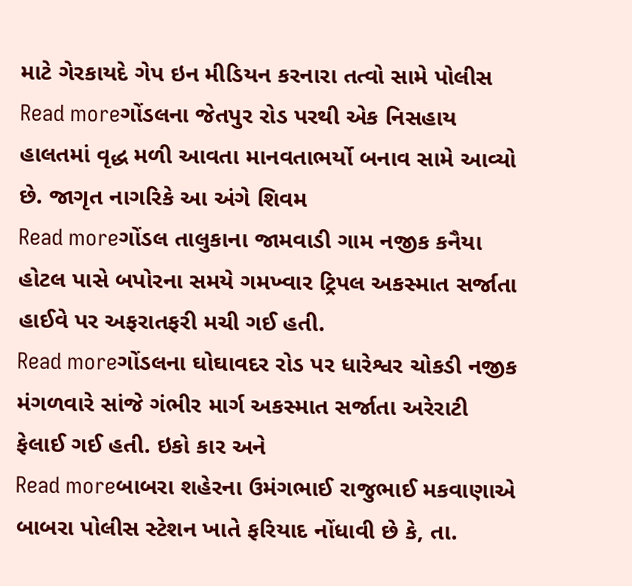માટે ગેરકાયદે ગેપ ઇન મીડિયન કરનારા તત્વો સામે પોલીસ
Read moreગોંડલના જેતપુર રોડ પરથી એક નિસહાય હાલતમાં વૃદ્ધ મળી આવતા માનવતાભર્યો બનાવ સામે આવ્યો છે. જાગૃત નાગરિકે આ અંગે શિવમ
Read moreગોંડલ તાલુકાના જામવાડી ગામ નજીક કનૈયા હોટલ પાસે બપોરના સમયે ગમખ્વાર ટ્રિપલ અકસ્માત સર્જાતા હાઈવે પર અફરાતફરી મચી ગઈ હતી.
Read moreગોંડલના ઘોઘાવદર રોડ પર ધારેશ્વર ચોકડી નજીક મંગળવારે સાંજે ગંભીર માર્ગ અકસ્માત સર્જાતા અરેરાટી ફેલાઈ ગઈ હતી. ઇકો કાર અને
Read moreબાબરા શહેરના ઉમંગભાઈ રાજુભાઈ મકવાણાએ બાબરા પોલીસ સ્ટેશન ખાતે ફરિયાદ નોંધાવી છે કે, તા.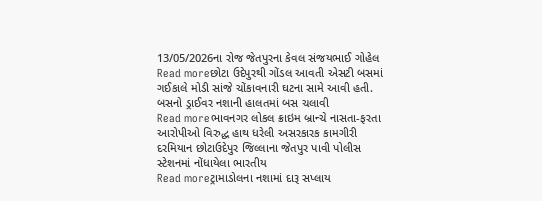13/05/2026ના રોજ જેતપુરના કેવલ સંજયભાઈ ગોહેલ
Read moreછોટા ઉદેપુરથી ગોંડલ આવતી એસટી બસમાં ગઈકાલે મોડી સાંજે ચોંકાવનારી ઘટના સામે આવી હતી. બસનો ડ્રાઈવર નશાની હાલતમાં બસ ચલાવી
Read moreભાવનગર લોકલ ક્રાઇમ બ્રાન્ચે નાસતા-ફરતા આરોપીઓ વિરુદ્ધ હાથ ધરેલી અસરકારક કામગીરી દરમિયાન છોટાઉદેપુર જિલ્લાના જેતપુર પાવી પોલીસ સ્ટેશનમાં નોંધાયેલા ભારતીય
Read moreટ્રામાડોલના નશામાં દારૂ સપ્લાય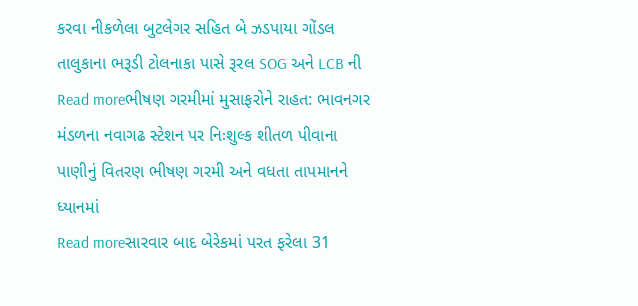કરવા નીકળેલા બુટલેગર સહિત બે ઝડપાયા ગોંડલ તાલુકાના ભરૂડી ટોલનાકા પાસે રૂરલ SOG અને LCB ની
Read moreભીષણ ગરમીમાં મુસાફરોને રાહત: ભાવનગર મંડળના નવાગઢ સ્ટેશન પર નિઃશુલ્ક શીતળ પીવાના પાણીનું વિતરણ ભીષણ ગરમી અને વધતા તાપમાનને ધ્યાનમાં
Read moreસારવાર બાદ બેરેકમાં પરત ફરેલા 31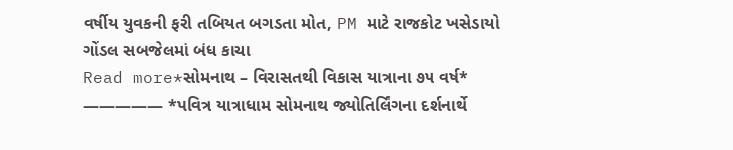વર્ષીય યુવકની ફરી તબિયત બગડતા મોત, PM માટે રાજકોટ ખસેડાયો ગોંડલ સબજેલમાં બંધ કાચા
Read more*સોમનાથ – વિરાસતથી વિકાસ યાત્રાના ૭૫ વર્ષ* ————— *પવિત્ર યાત્રાધામ સોમનાથ જ્યોતિર્લિંગના દર્શનાર્થે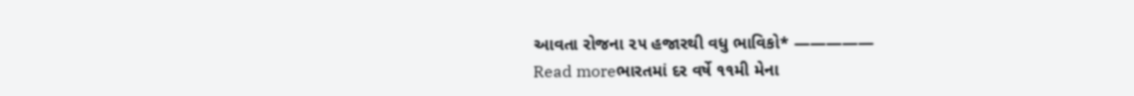આવતા રોજના ૨૫ હજારથી વધુ ભાવિકો* —————
Read moreભારતમાં દર વર્ષે ૧૧મી મેના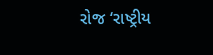રોજ ‘રાષ્ટ્રીય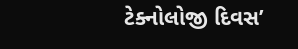ટેક્નોલોજી દિવસ’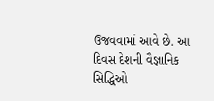ઉજવવામાં આવે છે. આ દિવસ દેશની વૈજ્ઞાનિક સિદ્ધિઓ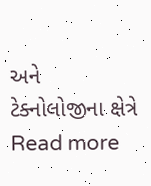અને ટેક્નોલોજીના ક્ષેત્રે
Read more